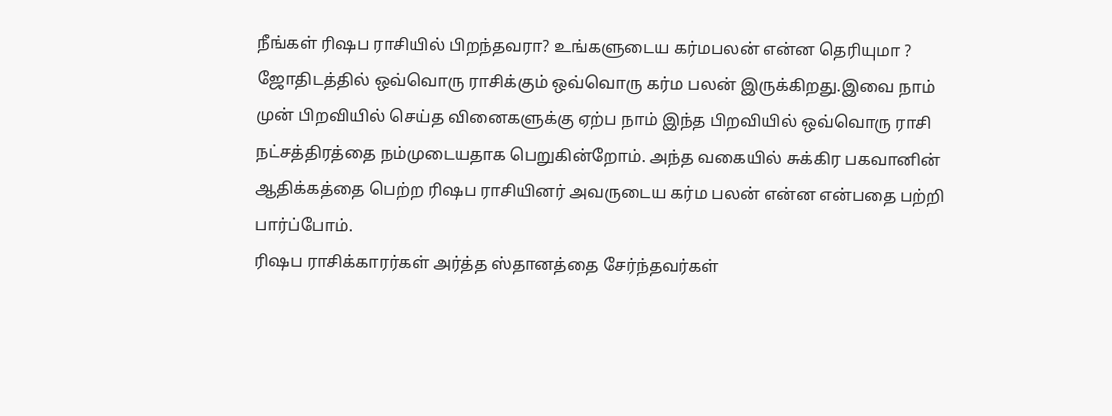நீங்கள் ரிஷப ராசியில் பிறந்தவரா? உங்களுடைய கர்மபலன் என்ன தெரியுமா ?
ஜோதிடத்தில் ஒவ்வொரு ராசிக்கும் ஒவ்வொரு கர்ம பலன் இருக்கிறது.இவை நாம் முன் பிறவியில் செய்த வினைகளுக்கு ஏற்ப நாம் இந்த பிறவியில் ஒவ்வொரு ராசி நட்சத்திரத்தை நம்முடையதாக பெறுகின்றோம். அந்த வகையில் சுக்கிர பகவானின் ஆதிக்கத்தை பெற்ற ரிஷப ராசியினர் அவருடைய கர்ம பலன் என்ன என்பதை பற்றி பார்ப்போம்.
ரிஷப ராசிக்காரர்கள் அர்த்த ஸ்தானத்தை சேர்ந்தவர்கள்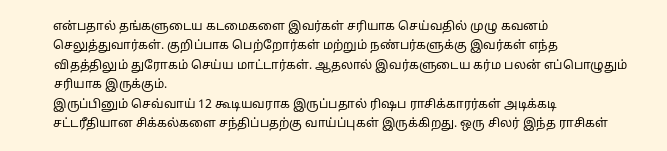என்பதால் தங்களுடைய கடமைகளை இவர்கள் சரியாக செய்வதில் முழு கவனம் செலுத்துவார்கள். குறிப்பாக பெற்றோர்கள் மற்றும் நண்பர்களுக்கு இவர்கள் எந்த விதத்திலும் துரோகம் செய்ய மாட்டார்கள். ஆதலால் இவர்களுடைய கர்ம பலன் எப்பொழுதும் சரியாக இருக்கும்.
இருப்பினும் செவ்வாய் 12 கூடியவராக இருப்பதால் ரிஷப ராசிக்காரர்கள் அடிக்கடி சட்டரீதியான சிக்கல்களை சந்திப்பதற்கு வாய்ப்புகள் இருக்கிறது. ஒரு சிலர் இந்த ராசிகள்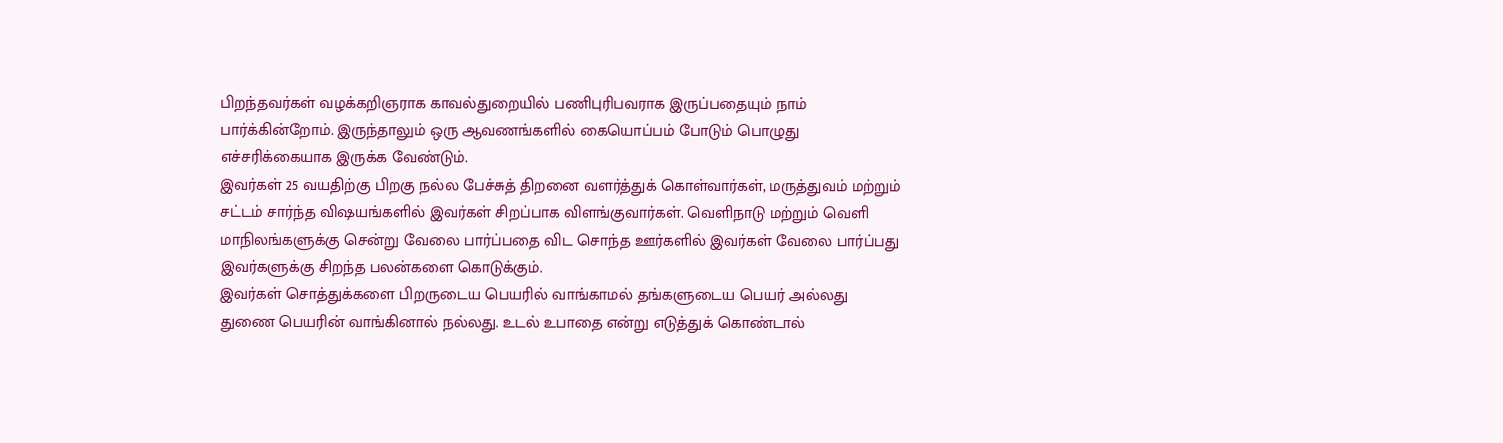பிறந்தவர்கள் வழக்கறிஞராக காவல்துறையில் பணிபுரிபவராக இருப்பதையும் நாம் பார்க்கின்றோம். இருந்தாலும் ஒரு ஆவணங்களில் கையொப்பம் போடும் பொழுது எச்சரிக்கையாக இருக்க வேண்டும்.
இவர்கள் 25 வயதிற்கு பிறகு நல்ல பேச்சுத் திறனை வளர்த்துக் கொள்வார்கள், மருத்துவம் மற்றும் சட்டம் சார்ந்த விஷயங்களில் இவர்கள் சிறப்பாக விளங்குவார்கள். வெளிநாடு மற்றும் வெளி மாநிலங்களுக்கு சென்று வேலை பார்ப்பதை விட சொந்த ஊர்களில் இவர்கள் வேலை பார்ப்பது இவர்களுக்கு சிறந்த பலன்களை கொடுக்கும்.
இவர்கள் சொத்துக்களை பிறருடைய பெயரில் வாங்காமல் தங்களுடைய பெயர் அல்லது துணை பெயரின் வாங்கினால் நல்லது. உடல் உபாதை என்று எடுத்துக் கொண்டால்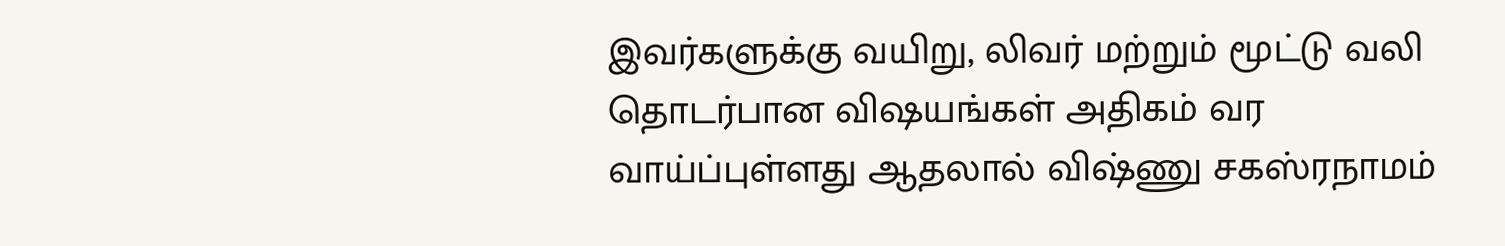இவர்களுக்கு வயிறு, லிவர் மற்றும் மூட்டு வலி தொடர்பான விஷயங்கள் அதிகம் வர வாய்ப்புள்ளது ஆதலால் விஷ்ணு சகஸ்ரநாமம்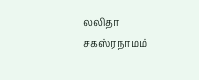லலிதா சகஸ்ரநாமம்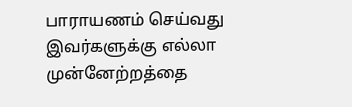பாராயணம் செய்வது இவர்களுக்கு எல்லா முன்னேற்றத்தை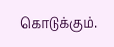கொடுக்கும்.